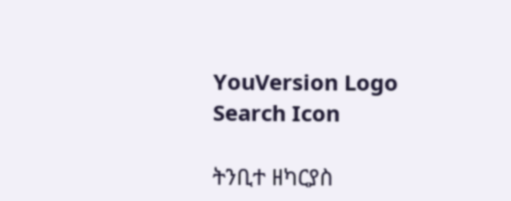YouVersion Logo
Search Icon

ትንቢተ ዘካርያስ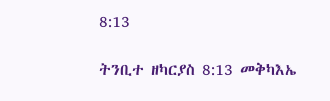8:13

ትንቢተ ዘካርያስ 8:13 መቅካእኤ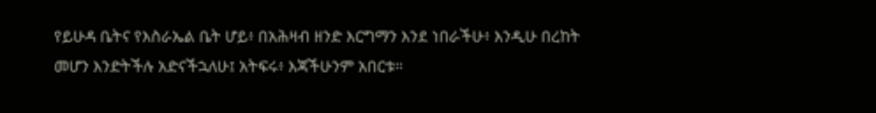የይሁዳ ቤትና የእስራኤል ቤት ሆይ፥ በአሕዛብ ዘንድ እርግማን እንደ ነበራችሁ፥ እንዲሁ በረከት መሆን እንድትችሉ አድናችኋለሁ፤ አትፍሩ፥ እጃችሁንም አበርቱ።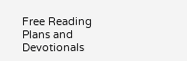Free Reading Plans and Devotionals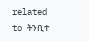related to ትንቢተ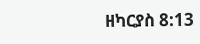ዘካርያስ 8:13